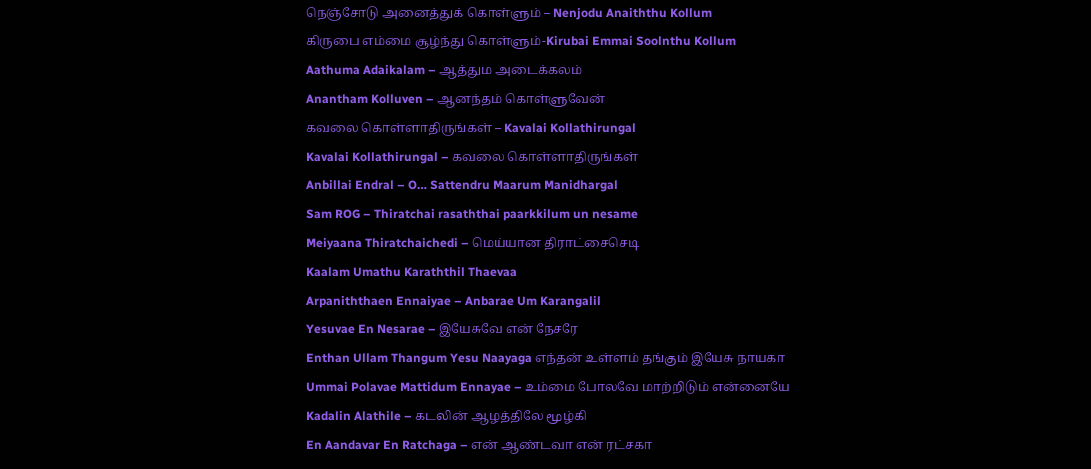நெஞ்சோடு அனைத்துக் கொள்ளும் – Nenjodu Anaiththu Kollum
கிருபை எம்மை சூழ்ந்து கொள்ளும்-Kirubai Emmai Soolnthu Kollum
Aathuma Adaikalam – ஆத்தும அடைக்கலம்
Anantham Kolluven – ஆனந்தம் கொள்ளுவேன்
கவலை கொள்ளாதிருங்கள் – Kavalai Kollathirungal
Kavalai Kollathirungal – கவலை கொள்ளாதிருங்கள்
Anbillai Endral – O… Sattendru Maarum Manidhargal
Sam ROG – Thiratchai rasaththai paarkkilum un nesame
Meiyaana Thiratchaichedi – மெய்யான திராட்சைசெடி
Kaalam Umathu Karaththil Thaevaa
Arpaniththaen Ennaiyae – Anbarae Um Karangalil
Yesuvae En Nesarae – இயேசுவே என் நேசரே
Enthan Ullam Thangum Yesu Naayaga எந்தன் உள்ளம் தங்கும் இயேசு நாயகா
Ummai Polavae Mattidum Ennayae – உம்மை போலவே மாற்றிடும் என்னையே
Kadalin Alathile – கடலின் ஆழத்திலே மூழ்கி
En Aandavar En Ratchaga – என் ஆண்டவா என் ரட்சகா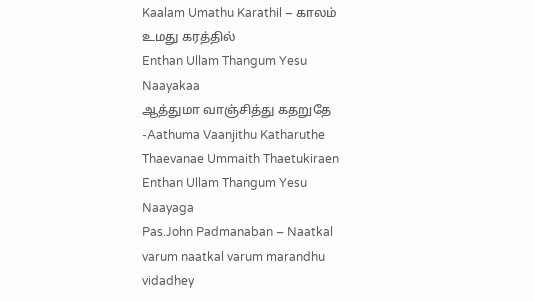Kaalam Umathu Karathil – காலம் உமது கரத்தில்
Enthan Ullam Thangum Yesu Naayakaa
ஆத்துமா வாஞ்சித்து கதறுதே -Aathuma Vaanjithu Katharuthe
Thaevanae Ummaith Thaetukiraen
Enthan Ullam Thangum Yesu Naayaga
Pas.John Padmanaban – Naatkal varum naatkal varum marandhu vidadhey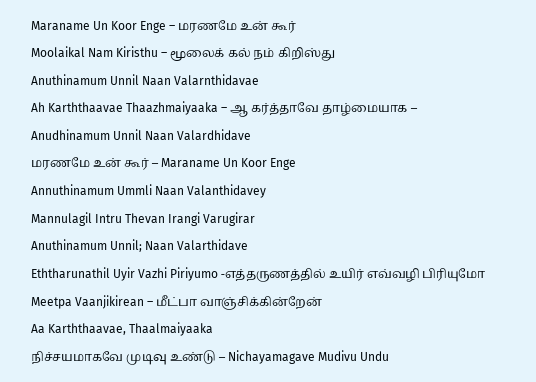Maraname Un Koor Enge – மரணமே உன் கூர்
Moolaikal Nam Kiristhu – மூலைக் கல் நம் கிறிஸ்து
Anuthinamum Unnil Naan Valarnthidavae
Ah Karththaavae Thaazhmaiyaaka – ஆ கர்த்தாவே தாழ்மையாக –
Anudhinamum Unnil Naan Valardhidave
மரணமே உன் கூர் – Maraname Un Koor Enge
Annuthinamum Ummli Naan Valanthidavey
Mannulagil Intru Thevan Irangi Varugirar
Anuthinamum Unnil; Naan Valarthidave
Eththarunathil Uyir Vazhi Piriyumo -எத்தருணத்தில் உயிர் எவ்வழி பிரியுமோ
Meetpa Vaanjikirean – மீட்பா வாஞ்சிக்கின்றேன்
Aa Karththaavae, Thaalmaiyaaka
நிச்சயமாகவே முடிவு உண்டு – Nichayamagave Mudivu Undu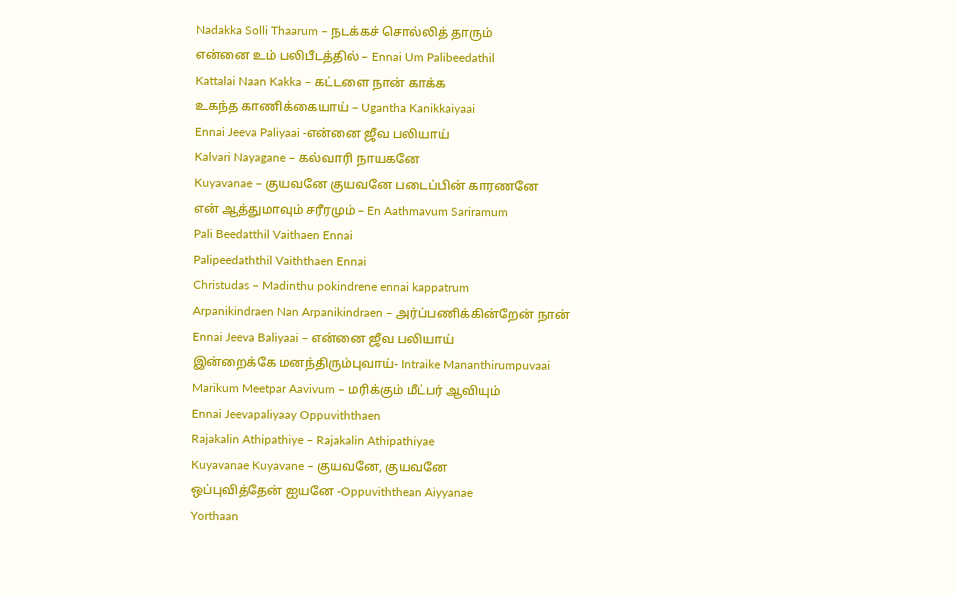Nadakka Solli Thaarum – நடக்கச் சொல்லித் தாரும்
என்னை உம் பலிபீடத்தில் – Ennai Um Palibeedathil
Kattalai Naan Kakka – கட்டளை நான் காக்க
உகந்த காணிக்கையாய் – Ugantha Kanikkaiyaai
Ennai Jeeva Paliyaai -என்னை ஜீவ பலியாய்
Kalvari Nayagane – கல்வாரி நாயகனே
Kuyavanae – குயவனே குயவனே படைப்பின் காரணனே
என் ஆத்துமாவும் சரீரமும் – En Aathmavum Sariramum
Pali Beedatthil Vaithaen Ennai
Palipeedaththil Vaiththaen Ennai
Christudas – Madinthu pokindrene ennai kappatrum
Arpanikindraen Nan Arpanikindraen – அர்ப்பணிக்கின்றேன் நான்
Ennai Jeeva Baliyaai – என்னை ஜீவ பலியாய்
இன்றைக்கே மனந்திரும்புவாய்- Intraike Mananthirumpuvaai
Marikum Meetpar Aavivum – மரிக்கும் மீட்பர் ஆவியும்
Ennai Jeevapaliyaay Oppuviththaen
Rajakalin Athipathiye – Rajakalin Athipathiyae
Kuyavanae Kuyavane – குயவனே, குயவனே
ஒப்புவித்தேன் ஐயனே -Oppuviththean Aiyyanae
Yorthaan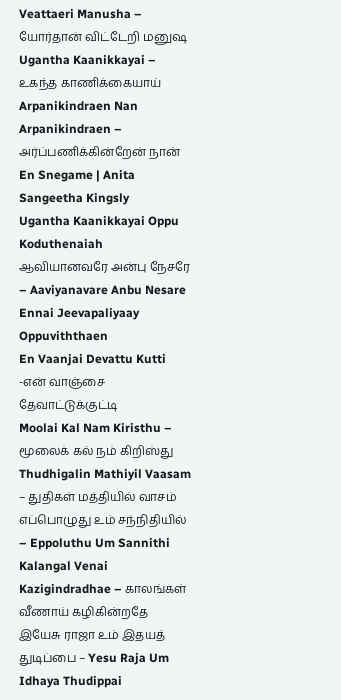Veattaeri Manusha – யோர்தான் விட்டேறி மனுஷ
Ugantha Kaanikkayai – உகந்த காணிக்கையாய்
Arpanikindraen Nan Arpanikindraen – அர்ப்பணிக்கின்றேன் நான்
En Snegame | Anita Sangeetha Kingsly
Ugantha Kaanikkayai Oppu Koduthenaiah
ஆவியானவரே அன்பு நேசரே – Aaviyanavare Anbu Nesare
Ennai Jeevapaliyaay Oppuviththaen
En Vaanjai Devattu Kutti -என் வாஞ்சை தேவாட்டுக்குட்டி
Moolai Kal Nam Kiristhu – மூலைக் கல் நம் கிறிஸ்து
Thudhigalin Mathiyil Vaasam – துதிகள் மத்தியில் வாசம்
எப்பொழுது உம் சந்நிதியில் – Eppoluthu Um Sannithi
Kalangal Venai Kazigindradhae – காலங்கள் வீணாய் கழிகின்றதே
இயேசு ராஜா உம் இதயத் துடிப்பை – Yesu Raja Um Idhaya Thudippai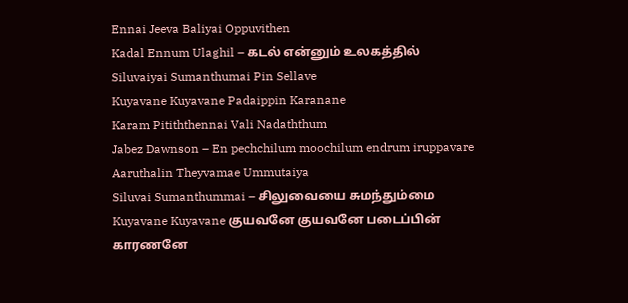Ennai Jeeva Baliyai Oppuvithen
Kadal Ennum Ulaghil – கடல் என்னும் உலகத்தில்
Siluvaiyai Sumanthumai Pin Sellave
Kuyavane Kuyavane Padaippin Karanane
Karam Pitiththennai Vali Nadaththum
Jabez Dawnson – En pechchilum moochilum endrum iruppavare
Aaruthalin Theyvamae Ummutaiya
Siluvai Sumanthummai – சிலுவையை சுமந்தும்மை
Kuyavane Kuyavane குயவனே குயவனே படைப்பின் காரணனே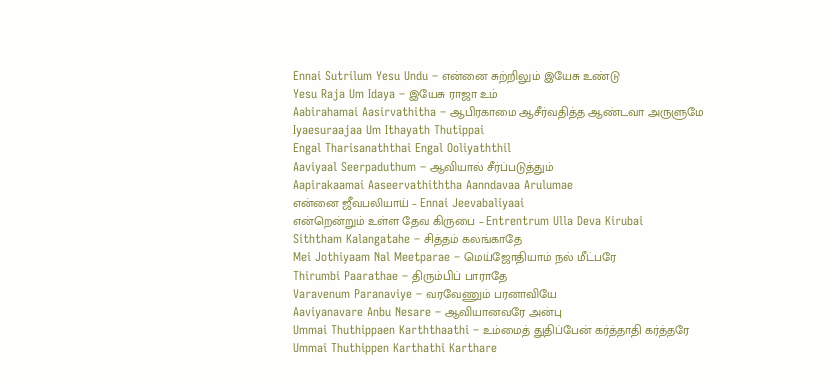Ennai Sutrilum Yesu Undu – என்னை சுற்றிலும் இயேசு உண்டு
Yesu Raja Um Idaya – இயேசு ராஜா உம்
Aabirahamai Aasirvathitha – ஆபிரகாமை ஆசீர்வதித்த ஆண்டவா அருளுமே
Iyaesuraajaa Um Ithayath Thutippai
Engal Tharisanaththai Engal Ooliyaththil
Aaviyaal Seerpaduthum – ஆவியால் சீர்ப்படுத்தும்
Aapirakaamai Aaseervathiththa Aanndavaa Arulumae
என்னை ஜீவபலியாய் – Ennai Jeevabaliyaai
என்றென்றும் உள்ள தேவ கிருபை – Entrentrum Ulla Deva Kirubai
Siththam Kalangatahe – சித்தம் கலங்காதே
Mei Jothiyaam Nal Meetparae – மெய்ஜோதியாம் நல் மீட்பரே
Thirumbi Paarathae – திரும்பிப் பாராதே
Varavenum Paranaviye – வரவேணும் பரனாவியே
Aaviyanavare Anbu Nesare – ஆவியானவரே அன்பு
Ummai Thuthippaen Karththaathi – உம்மைத் துதிப்பேன் கர்த்தாதி கர்த்தரே
Ummai Thuthippen Karthathi Karthare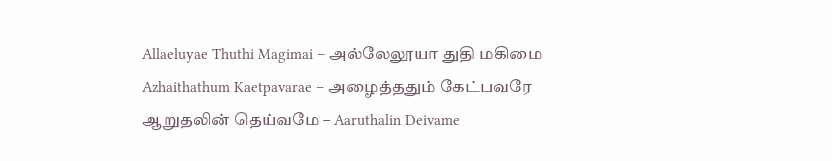Allaeluyae Thuthi Magimai – அல்லேலூயா துதி மகிமை
Azhaithathum Kaetpavarae – அழைத்ததும் கேட்பவரே
ஆறுதலின் தெய்வமே – Aaruthalin Deivame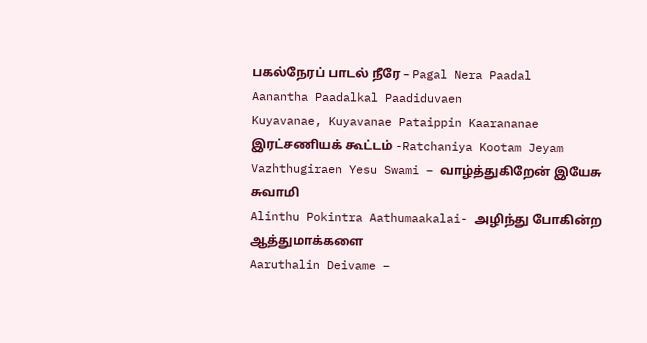பகல்நேரப் பாடல் நீரே – Pagal Nera Paadal
Aanantha Paadalkal Paadiduvaen
Kuyavanae, Kuyavanae Pataippin Kaarananae
இரட்சணியக் கூட்டம் -Ratchaniya Kootam Jeyam
Vazhthugiraen Yesu Swami – வாழ்த்துகிறேன் இயேசு சுவாமி
Alinthu Pokintra Aathumaakalai- அழிந்து போகின்ற ஆத்துமாக்களை
Aaruthalin Deivame –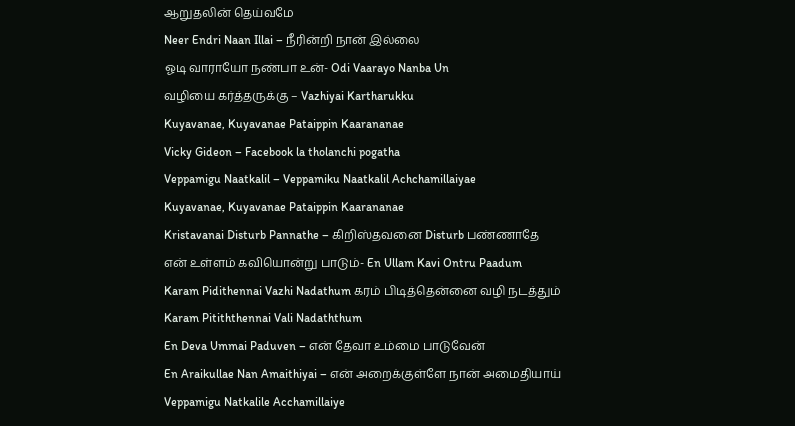ஆறுதலின் தெய்வமே
Neer Endri Naan Illai – நீரின்றி நான் இல்லை
ஓடி வாராயோ நண்பா உன்- Odi Vaarayo Nanba Un
வழியை கர்த்தருக்கு – Vazhiyai Kartharukku
Kuyavanae, Kuyavanae Pataippin Kaarananae
Vicky Gideon – Facebook la tholanchi pogatha
Veppamigu Naatkalil – Veppamiku Naatkalil Achchamillaiyae
Kuyavanae, Kuyavanae Pataippin Kaarananae
Kristavanai Disturb Pannathe – கிறிஸ்தவனை Disturb பண்ணாதே
என் உள்ளம் கவியொன்று பாடும்- En Ullam Kavi Ontru Paadum
Karam Pidithennai Vazhi Nadathum கரம் பிடித்தென்னை வழி நடத்தும்
Karam Pitiththennai Vali Nadaththum
En Deva Ummai Paduven – என் தேவா உம்மை பாடுவேன்
En Araikullae Nan Amaithiyai – என் அறைக்குள்ளே நான் அமைதியாய்
Veppamigu Natkalile Acchamillaiye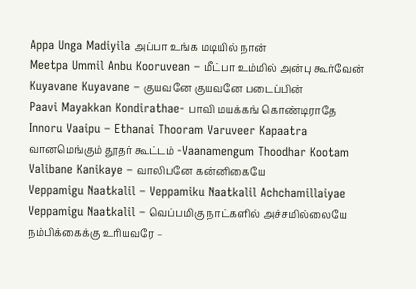Appa Unga Madiyila அப்பா உங்க மடியில் நான்
Meetpa Ummil Anbu Kooruvean – மீட்பா உம்மில் அன்பு கூர்வேன்
Kuyavane Kuyavane – குயவனே குயவனே படைப்பின்
Paavi Mayakkan Kondirathae- பாவி மயக்கங் கொண்டிராதே
Innoru Vaaipu – Ethanai Thooram Varuveer Kapaatra
வானமெங்கும் தூதர் கூட்டம் -Vaanamengum Thoodhar Kootam
Valibane Kanikaye – வாலிபனே கன்னிகையே
Veppamigu Naatkalil – Veppamiku Naatkalil Achchamillaiyae
Veppamigu Naatkalil – வெப்பமிகு நாட்களில் அச்சமில்லையே
நம்பிக்கைக்கு உரியவரே –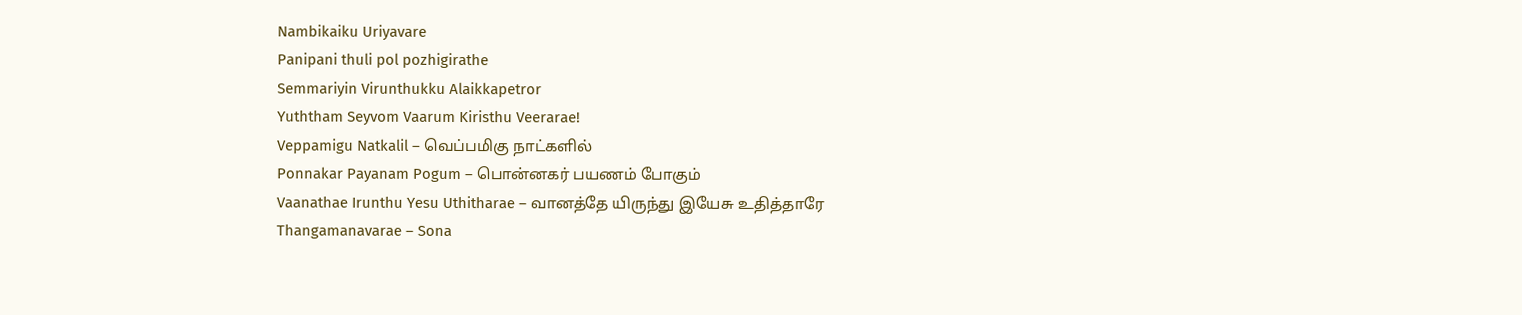Nambikaiku Uriyavare
Panipani thuli pol pozhigirathe
Semmariyin Virunthukku Alaikkapetror
Yuththam Seyvom Vaarum Kiristhu Veerarae!
Veppamigu Natkalil – வெப்பமிகு நாட்களில்
Ponnakar Payanam Pogum – பொன்னகர் பயணம் போகும்
Vaanathae Irunthu Yesu Uthitharae – வானத்தே யிருந்து இயேசு உதித்தாரே
Thangamanavarae – Sona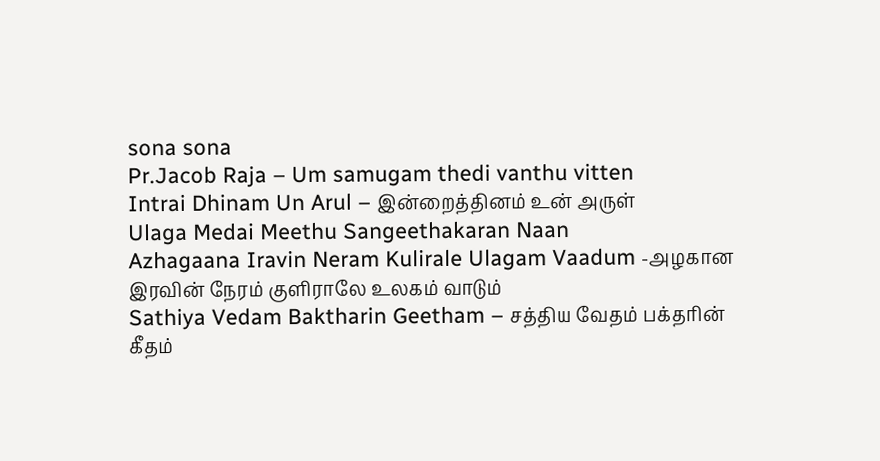sona sona
Pr.Jacob Raja – Um samugam thedi vanthu vitten
Intrai Dhinam Un Arul – இன்றைத்தினம் உன் அருள்
Ulaga Medai Meethu Sangeethakaran Naan
Azhagaana Iravin Neram Kulirale Ulagam Vaadum -அழகான இரவின் நேரம் குளிராலே உலகம் வாடும்
Sathiya Vedam Baktharin Geetham – சத்திய வேதம் பக்தரின் கீதம்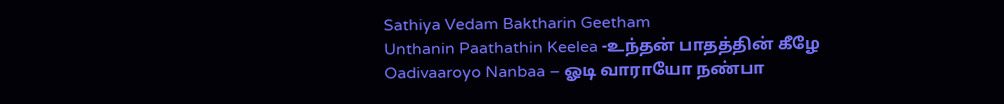Sathiya Vedam Baktharin Geetham
Unthanin Paathathin Keelea -உந்தன் பாதத்தின் கீழே
Oadivaaroyo Nanbaa – ஓடி வாராயோ நண்பா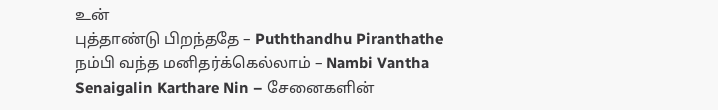உன்
புத்தாண்டு பிறந்ததே – Puththandhu Piranthathe
நம்பி வந்த மனிதர்க்கெல்லாம் – Nambi Vantha
Senaigalin Karthare Nin – சேனைகளின்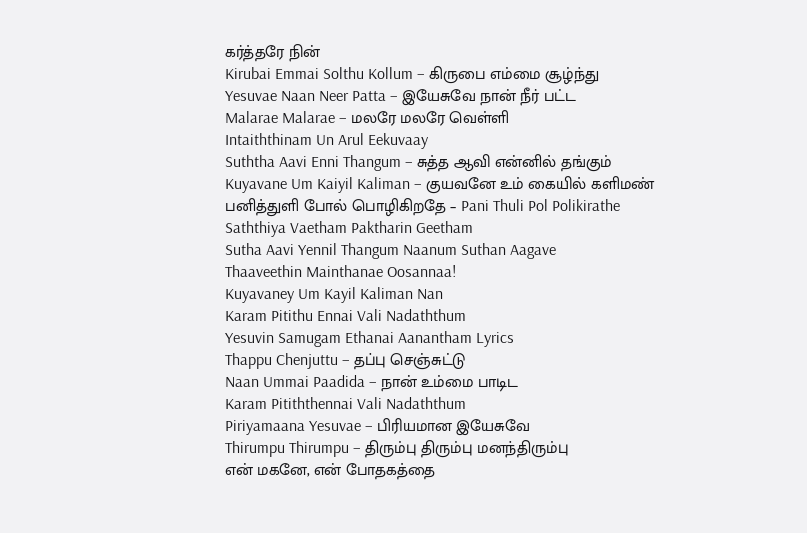கர்த்தரே நின்
Kirubai Emmai Solthu Kollum – கிருபை எம்மை சூழ்ந்து
Yesuvae Naan Neer Patta – இயேசுவே நான் நீர் பட்ட
Malarae Malarae – மலரே மலரே வெள்ளி
Intaiththinam Un Arul Eekuvaay
Suththa Aavi Enni Thangum – சுத்த ஆவி என்னில் தங்கும்
Kuyavane Um Kaiyil Kaliman – குயவனே உம் கையில் களிமண்
பனித்துளி போல் பொழிகிறதே – Pani Thuli Pol Polikirathe
Saththiya Vaetham Paktharin Geetham
Sutha Aavi Yennil Thangum Naanum Suthan Aagave
Thaaveethin Mainthanae Oosannaa!
Kuyavaney Um Kayil Kaliman Nan
Karam Pitithu Ennai Vali Nadaththum
Yesuvin Samugam Ethanai Aanantham Lyrics
Thappu Chenjuttu – தப்பு செஞ்சுட்டு
Naan Ummai Paadida – நான் உம்மை பாடிட
Karam Pitiththennai Vali Nadaththum
Piriyamaana Yesuvae – பிரியமான இயேசுவே
Thirumpu Thirumpu – திரும்பு திரும்பு மனந்திரும்பு
என் மகனே, என் போதகத்தை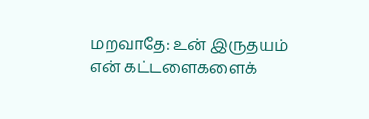மறவாதே: உன் இருதயம் என் கட்டளைகளைக்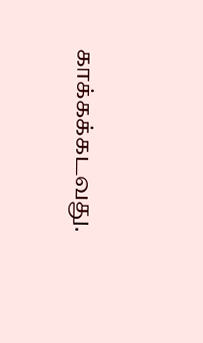காக்கக்கடவது.